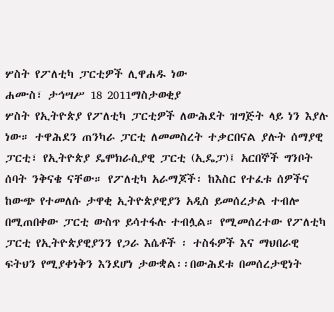ሦስት የፖለቲካ ፓርቲዎች ሊዋሐዱ ነው
ሐሙስ፣ ታኅሣሥ 18 2011ማስታወቂያ
ሦስት የኢትዮጵያ የፖለቲካ ፓርቲዎች ለውሕደት ዝግጅት ላይ ነን እያሉ ነው። ተዋሕደን ጠንካራ ፓርቲ ለመመስረት ተቃርበናል ያሉት ሰማያዊ ፓርቲ፣ የኢትዮጵያ ዴሞክራሲያዊ ፓርቲ (ኢዴፓ)፤ አርበኞች ግንቦት ሰባት ንቅናቄ ናቸው። የፖለቲካ አራማጆች፡ ከእስር የተፈቱ ሰዎችና ከውጭ የተመለሱ ታዋቂ ኢትዮጵያዊያን አዲስ ይመሰረታል ተብሎ በሚጠበቀው ፓርቲ ውስጥ ይሳተፋሉ ተብሏል። የሚመሰረተው የፖለቲካ ፓርቲ የኢትዮጵያዊያንን የጋራ እሴቶች ፡ ተስፋዎች እና ማህበራዊ ፍትህን የሚያቀነቅን እንደሆነ ታውቋል፡፡በውሕደቱ በመሰረታዊነት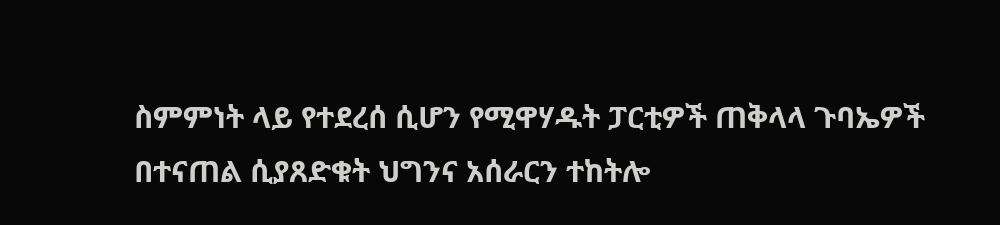ስምምነት ላይ የተደረሰ ሲሆን የሚዋሃዱት ፓርቲዎች ጠቅላላ ጉባኤዎች በተናጠል ሲያጸድቁት ህግንና አሰራርን ተከትሎ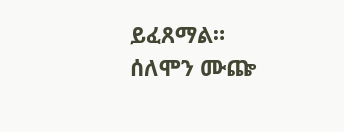ይፈጸማል። ሰለሞን ሙጬ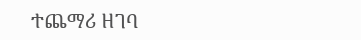ተጨማሪ ዘገባ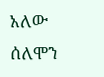አለው
ሰለሞን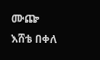ሙጬ
እሸቴ በቀለ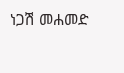ነጋሽ መሐመድ